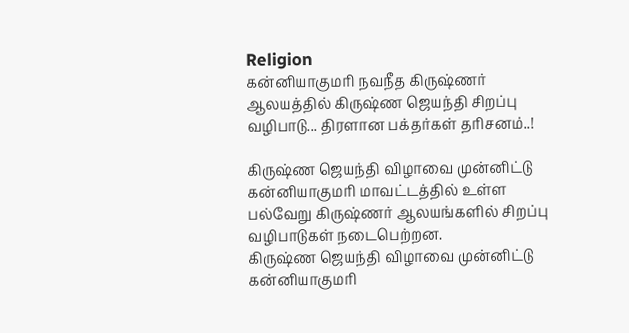Religion
கன்னியாகுமரி நவநீத கிருஷ்ணர் ஆலயத்தில் கிருஷ்ண ஜெயந்தி சிறப்பு வழிபாடு... திரளான பக்தர்கள் தரிசனம்..!

கிருஷ்ண ஜெயந்தி விழாவை முன்னிட்டு கன்னியாகுமரி மாவட்டத்தில் உள்ள பல்வேறு கிருஷ்ணர் ஆலயங்களில் சிறப்பு வழிபாடுகள் நடைபெற்றன.
கிருஷ்ண ஜெயந்தி விழாவை முன்னிட்டு கன்னியாகுமரி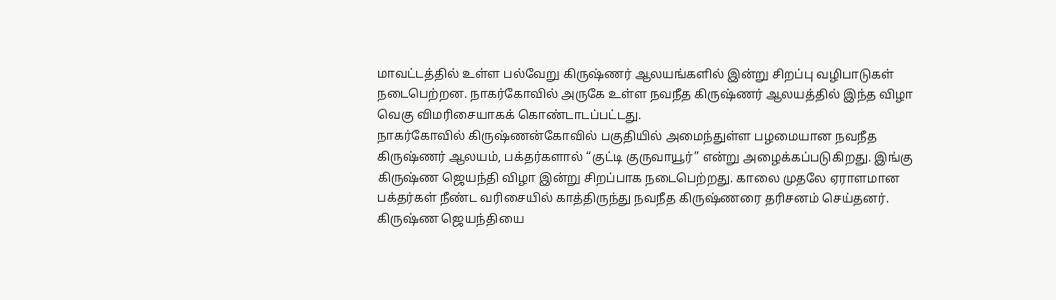மாவட்டத்தில் உள்ள பல்வேறு கிருஷ்ணர் ஆலயங்களில் இன்று சிறப்பு வழிபாடுகள் நடைபெற்றன. நாகர்கோவில் அருகே உள்ள நவநீத கிருஷ்ணர் ஆலயத்தில் இந்த விழா வெகு விமரிசையாகக் கொண்டாடப்பட்டது.
நாகர்கோவில் கிருஷ்ணன்கோவில் பகுதியில் அமைந்துள்ள பழமையான நவநீத கிருஷ்ணர் ஆலயம், பக்தர்களால் “குட்டி குருவாயூர்” என்று அழைக்கப்படுகிறது. இங்கு கிருஷ்ண ஜெயந்தி விழா இன்று சிறப்பாக நடைபெற்றது. காலை முதலே ஏராளமான பக்தர்கள் நீண்ட வரிசையில் காத்திருந்து நவநீத கிருஷ்ணரை தரிசனம் செய்தனர்.
கிருஷ்ண ஜெயந்தியை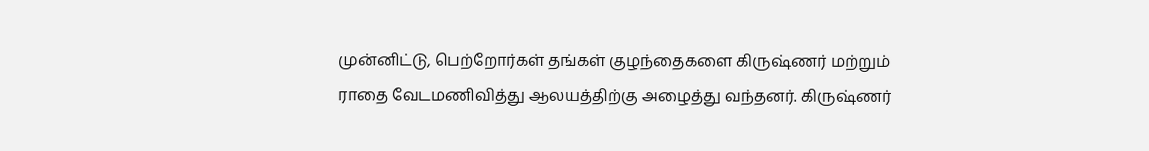முன்னிட்டு, பெற்றோர்கள் தங்கள் குழந்தைகளை கிருஷ்ணர் மற்றும் ராதை வேடமணிவித்து ஆலயத்திற்கு அழைத்து வந்தனர். கிருஷ்ணர்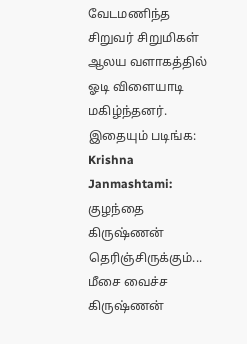வேடமணிந்த சிறுவர் சிறுமிகள் ஆலய வளாகத்தில் ஓடி விளையாடி மகிழ்ந்தனர்.
இதையும் படிங்க: Krishna Janmashtami: குழந்தை கிருஷ்ணன் தெரிஞ்சிருக்கும்... மீசை வைச்ச கிருஷ்ணன்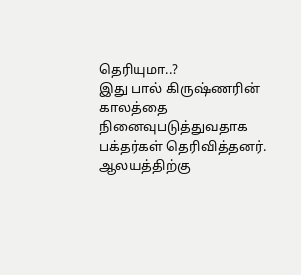தெரியுமா..?
இது பால் கிருஷ்ணரின் காலத்தை நினைவுபடுத்துவதாக பக்தர்கள் தெரிவித்தனர். ஆலயத்திற்கு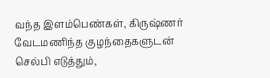வந்த இளம்பெண்கள், கிருஷ்ணர் வேடமணிந்த குழந்தைகளுடன் செல்பி எடுத்தும்,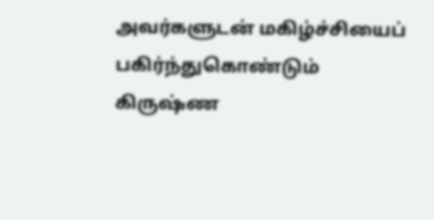அவர்களுடன் மகிழ்ச்சியைப் பகிர்ந்துகொண்டும் கிருஷ்ண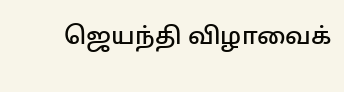ஜெயந்தி விழாவைக்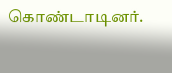கொண்டாடினர்.